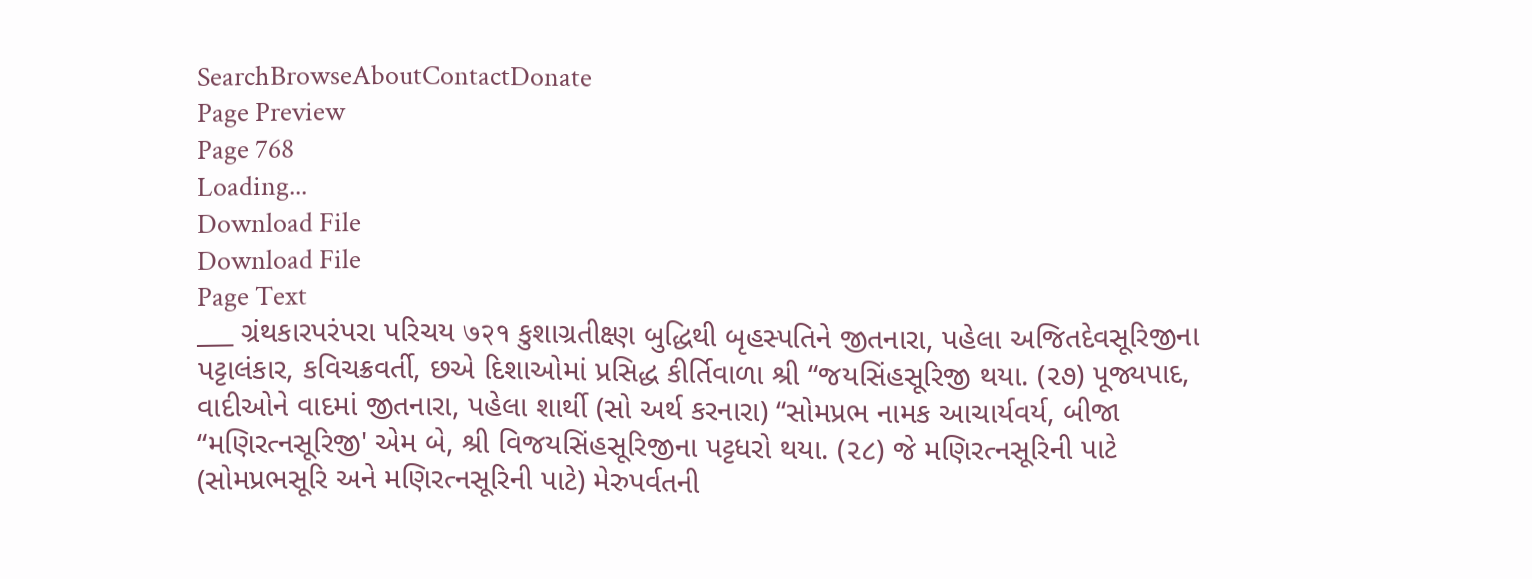SearchBrowseAboutContactDonate
Page Preview
Page 768
Loading...
Download File
Download File
Page Text
___ ગ્રંથકારપરંપરા પરિચય ७२१ કુશાગ્રતીક્ષ્ણ બુદ્ધિથી બૃહસ્પતિને જીતનારા, પહેલા અજિતદેવસૂરિજીના પટ્ટાલંકાર, કવિચક્રવર્તી, છએ દિશાઓમાં પ્રસિદ્ધ કીર્તિવાળા શ્રી “જયસિંહસૂરિજી થયા. (૨૭) પૂજ્યપાદ, વાદીઓને વાદમાં જીતનારા, પહેલા શાર્થી (સો અર્થ કરનારા) “સોમપ્રભ નામક આચાર્યવર્ય, બીજા “મણિરત્નસૂરિજી' એમ બે, શ્રી વિજયસિંહસૂરિજીના પટ્ટધરો થયા. (૨૮) જે મણિરત્નસૂરિની પાટે (સોમપ્રભસૂરિ અને મણિરત્નસૂરિની પાટે) મેરુપર્વતની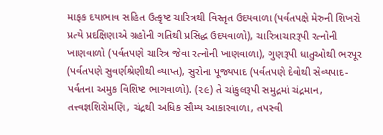માફક દયાભાવ સહિત ઉત્કૃષ્ટ ચારિત્રથી વિસ્તૃત ઉદયવાળા (પર્વતપક્ષે મેરુની શિખરો પ્રત્યે પ્રદક્ષિણાએ ગ્રહોની ગતિથી પ્રસિદ્ધ ઉદયવાળો), ચારિત્રાચારરૂપી રત્નોની ખાણવાળો (પર્વતપણે ચારિત્ર જેવા રત્નોની ખાણવાળા), ગુણરૂપી ધાતુઓથી ભરપૂર (પર્વતપણે સુવર્ણશ્રેણીથી વ્યાપ્ત), સુરોના પૂજ્યપાદ (પર્વતપણે દેવોથી સેવ્યપાદ-પર્વતના અમુક વિશિષ્ટ ભાગવાળો). (૨૯) તે ચાંકુલરૂપી સમુદ્રમાં ચંદ્રમાન, તત્ત્વજ્ઞશિરોમણિ, ચંદ્રથી અધિક સૌમ્ય આકારવાળા, તપસ્વી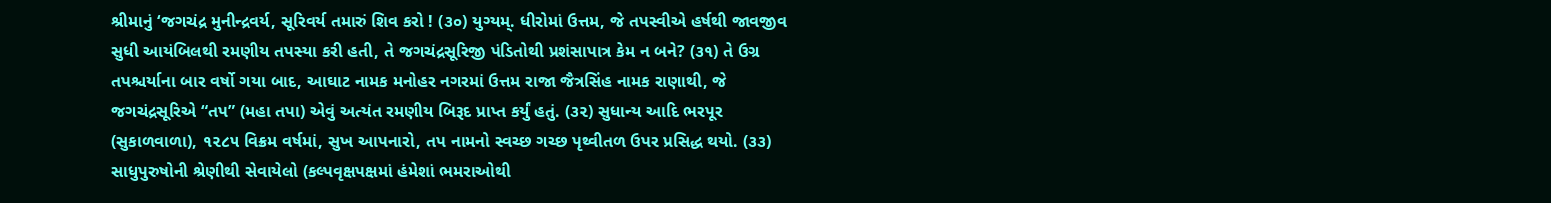શ્રીમાનું ‘જગચંદ્ર મુનીન્દ્રવર્ય, સૂરિવર્ય તમારું શિવ કરો ! (૩૦) યુગ્યમ્. ધીરોમાં ઉત્તમ, જે તપસ્વીએ હર્ષથી જાવજીવ સુધી આયંબિલથી રમણીય તપસ્યા કરી હતી, તે જગચંદ્રસૂરિજી પંડિતોથી પ્રશંસાપાત્ર કેમ ન બને? (૩૧) તે ઉગ્ર તપશ્ચર્યાના બાર વર્ષો ગયા બાદ, આઘાટ નામક મનોહર નગરમાં ઉત્તમ રાજા જૈત્રસિંહ નામક રાણાથી, જે જગચંદ્રસૂરિએ “તપ” (મહા તપા) એવું અત્યંત રમણીય બિરૂદ પ્રાપ્ત કર્યું હતું. (૩૨) સુધાન્ય આદિ ભરપૂર (સુકાળવાળા), ૧૨૮૫ વિક્રમ વર્ષમાં, સુખ આપનારો, તપ નામનો સ્વચ્છ ગચ્છ પૃથ્વીતળ ઉપર પ્રસિદ્ધ થયો. (૩૩) સાધુપુરુષોની શ્રેણીથી સેવાયેલો (કલ્પવૃક્ષપક્ષમાં હંમેશાં ભમરાઓથી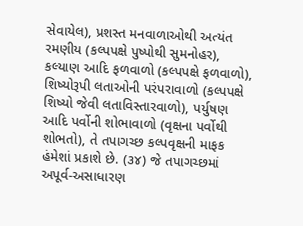સેવાયેલ), પ્રશસ્ત મનવાળાઓથી અત્યંત રમણીય (કલ્પપક્ષે પુષ્પોથી સુમનોહર), કલ્યાણ આદિ ફળવાળો (કલ્પપક્ષે ફળવાળો), શિષ્યોરૂપી લતાઓની પરંપરાવાળો (કલ્પપક્ષે શિષ્યો જેવી લતાવિસ્તારવાળો), પર્યુષણ આદિ પર્વોની શોભાવાળો (વૃક્ષના પર્વોથી શોભતો), તે તપાગચ્છ કલ્પવૃક્ષની માફક હંમેશાં પ્રકાશે છે. (૩૪) જે તપાગચ્છમાં અપૂર્વ-અસાધારણ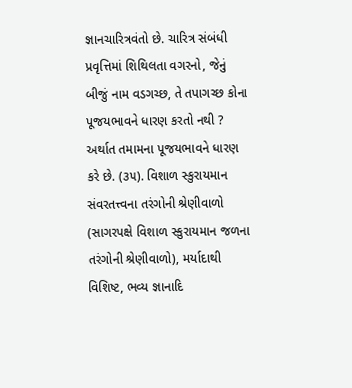જ્ઞાનચારિત્રવંતો છે. ચારિત્ર સંબંધી પ્રવૃત્તિમાં શિથિલતા વગરનો, જેનું બીજું નામ વડગચ્છ, તે તપાગચ્છ કોના પૂજયભાવને ધારણ કરતો નથી ? અર્થાત તમામના પૂજયભાવને ધારણ કરે છે. (૩૫). વિશાળ સ્કુરાયમાન સંવરતત્ત્વના તરંગોની શ્રેણીવાળો (સાગરપક્ષે વિશાળ સ્કુરાયમાન જળના તરંગોની શ્રેણીવાળો), મર્યાદાથી વિશિષ્ટ, ભવ્ય જ્ઞાનાદિ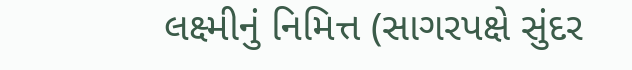લક્ષ્મીનું નિમિત્ત (સાગરપક્ષે સુંદર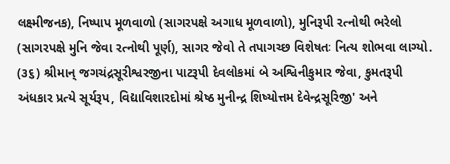લક્ષ્મીજનક), નિષ્પાપ મૂળવાળો (સાગરપક્ષે અગાધ મૂળવાળો), મુનિરૂપી રત્નોથી ભરેલો (સાગરપક્ષે મુનિ જેવા રત્નોથી પૂર્ણ), સાગર જેવો તે તપાગચ્છ વિશેષતઃ નિત્ય શોભવા લાગ્યો. (૩૬) શ્રીમાન્ જગચંદ્રસૂરીશ્વરજીના પાટરૂપી દેવલોકમાં બે અશ્વિનીકુમાર જેવા, કુમતરૂપી અંધકાર પ્રત્યે સૂર્યરૂપ, વિદ્યાવિશારદોમાં શ્રેષ્ઠ મુનીન્દ્ર શિષ્યોત્તમ દેવેન્દ્રસૂરિજી' અને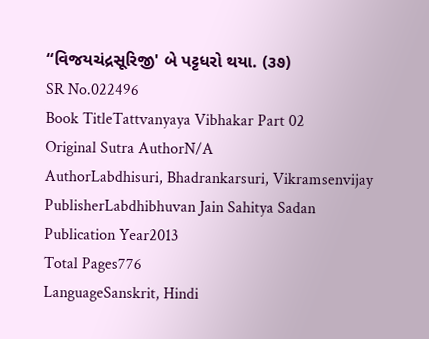“વિજયચંદ્રસૂરિજી' બે પટ્ટધરો થયા. (૩૭)
SR No.022496
Book TitleTattvanyaya Vibhakar Part 02
Original Sutra AuthorN/A
AuthorLabdhisuri, Bhadrankarsuri, Vikramsenvijay
PublisherLabdhibhuvan Jain Sahitya Sadan
Publication Year2013
Total Pages776
LanguageSanskrit, Hindi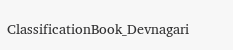ClassificationBook_Devnagari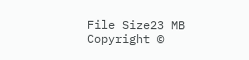File Size23 MB
Copyright ©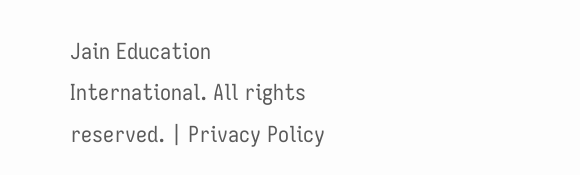Jain Education International. All rights reserved. | Privacy Policy